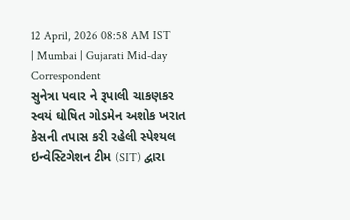12 April, 2026 08:58 AM IST | Mumbai | Gujarati Mid-day Correspondent
સુનેત્રા પવાર ને રૂપાલી ચાકણકર
સ્વયં ઘોષિત ગોડમેન અશોક ખરાત કેસની તપાસ કરી રહેલી સ્પેશ્યલ ઇન્વેસ્ટિગેશન ટીમ (SIT) દ્વારા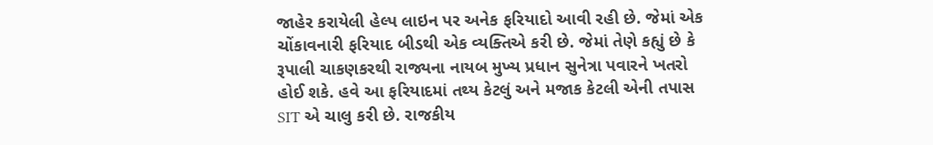જાહેર કરાયેલી હેલ્પ લાઇન પર અનેક ફરિયાદો આવી રહી છે. જેમાં એક ચોંકાવનારી ફરિયાદ બીડથી એક વ્યક્તિએ કરી છે. જેમાં તેણે કહ્યું છે કે રૂપાલી ચાકણકરથી રાજ્યના નાયબ મુખ્ય પ્રધાન સુનેત્રા પવારને ખતરો હોઈ શકે. હવે આ ફરિયાદમાં તથ્ય કેટલું અને મજાક કેટલી એની તપાસ SIT એ ચાલુ કરી છે. રાજકીય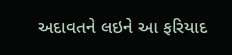અદાવતને લઇને આ ફરિયાદ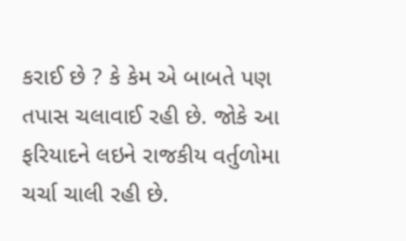કરાઈ છે ? કે કેમ એ બાબતે પણ તપાસ ચલાવાઈ રહી છે. જોકે આ ફરિયાદને લઇને રાજકીય વર્તુળોમા ચર્ચા ચાલી રહી છે.